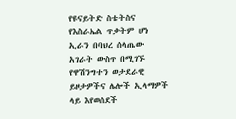የዩናይትድ ስቴትስና የእስራኤል ጥቃትም ሆነ ኢራን በባህረ ሰላጤው አገራት ውስጥ በሚገኙ የዋሽንግተን ወታደራዊ ይዞታዎችና ሌሎች ኢላማዎች ላይ እየወሰደች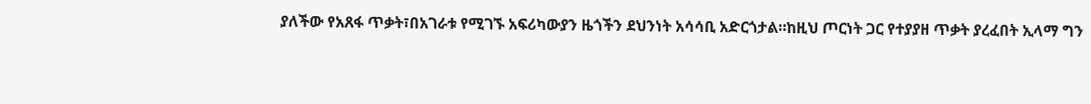ያለችው የአጸፋ ጥቃት፣በአገራቱ የሚገኙ አፍሪካውያን ዜጎችን ደህንነት አሳሳቢ አድርጎታል።ከዚህ ጦርነት ጋር የተያያዘ ጥቃት ያረፈበት ኢላማ ግን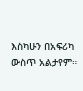እስካሁን በአፍሪካ ውስጥ አልታየም።